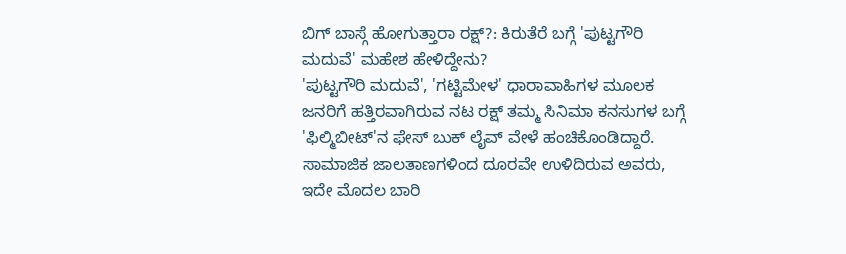ಬಿಗ್ ಬಾಸ್ಗೆ ಹೋಗುತ್ತಾರಾ ರಕ್ಷ್?: ಕಿರುತೆರೆ ಬಗ್ಗೆ 'ಪುಟ್ಟಗೌರಿ ಮದುವೆ' ಮಹೇಶ ಹೇಳಿದ್ದೇನು?
'ಪುಟ್ಟಗೌರಿ ಮದುವೆ', 'ಗಟ್ಟಿಮೇಳ' ಧಾರಾವಾಹಿಗಳ ಮೂಲಕ ಜನರಿಗೆ ಹತ್ತಿರವಾಗಿರುವ ನಟ ರಕ್ಷ್ ತಮ್ಮ ಸಿನಿಮಾ ಕನಸುಗಳ ಬಗ್ಗೆ 'ಫಿಲ್ಮಿಬೀಟ್'ನ ಫೇಸ್ ಬುಕ್ ಲೈವ್ ವೇಳೆ ಹಂಚಿಕೊಂಡಿದ್ದಾರೆ. ಸಾಮಾಜಿಕ ಜಾಲತಾಣಗಳಿಂದ ದೂರವೇ ಉಳಿದಿರುವ ಅವರು, ಇದೇ ಮೊದಲ ಬಾರಿ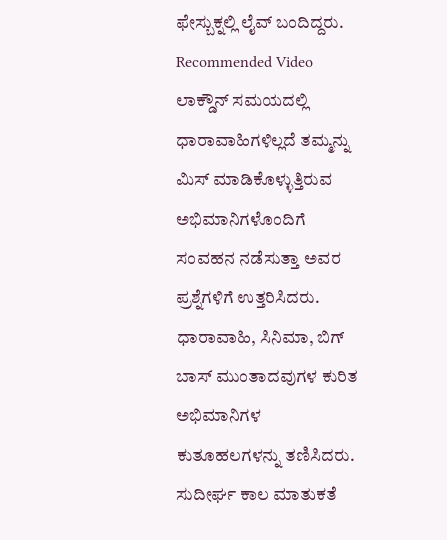ಫೇಸ್ಬುಕ್ನಲ್ಲಿ ಲೈವ್ ಬಂದಿದ್ದರು.
Recommended Video
ಲಾಕ್ಡೌನ್ ಸಮಯದಲ್ಲಿ ಧಾರಾವಾಹಿಗಳಿಲ್ಲದೆ ತಮ್ಮನ್ನು ಮಿಸ್ ಮಾಡಿಕೊಳ್ಳುತ್ತಿರುವ ಅಭಿಮಾನಿಗಳೊಂದಿಗೆ ಸಂವಹನ ನಡೆಸುತ್ತಾ ಅವರ ಪ್ರಶ್ನೆಗಳಿಗೆ ಉತ್ತರಿಸಿದರು. ಧಾರಾವಾಹಿ, ಸಿನಿಮಾ, ಬಿಗ್ ಬಾಸ್ ಮುಂತಾದವುಗಳ ಕುರಿತ ಅಭಿಮಾನಿಗಳ ಕುತೂಹಲಗಳನ್ನು ತಣಿಸಿದರು.
ಸುದೀರ್ಘ ಕಾಲ ಮಾತುಕತೆ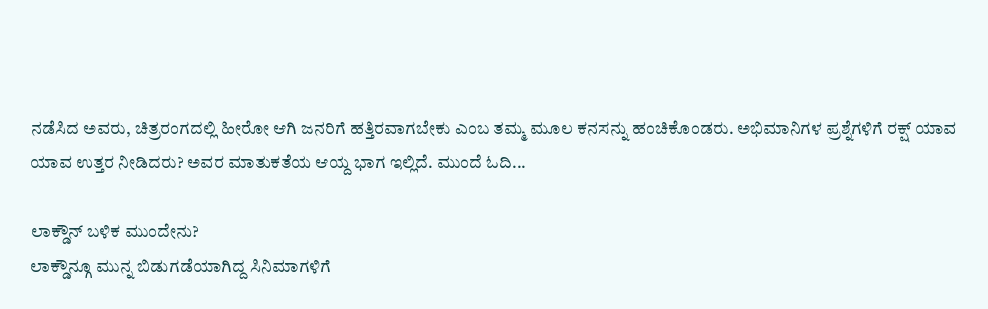ನಡೆಸಿದ ಅವರು, ಚಿತ್ರರಂಗದಲ್ಲಿ ಹೀರೋ ಆಗಿ ಜನರಿಗೆ ಹತ್ತಿರವಾಗಬೇಕು ಎಂಬ ತಮ್ಮ ಮೂಲ ಕನಸನ್ನು ಹಂಚಿಕೊಂಡರು. ಅಭಿಮಾನಿಗಳ ಪ್ರಶ್ನೆಗಳಿಗೆ ರಕ್ಷ್ ಯಾವ ಯಾವ ಉತ್ತರ ನೀಡಿದರು? ಅವರ ಮಾತುಕತೆಯ ಆಯ್ದ ಭಾಗ ಇಲ್ಲಿದೆ. ಮುಂದೆ ಓದಿ...

ಲಾಕ್ಡೌನ್ ಬಳಿಕ ಮುಂದೇನು?
ಲಾಕ್ಡೌನ್ಗೂ ಮುನ್ನ ಬಿಡುಗಡೆಯಾಗಿದ್ದ ಸಿನಿಮಾಗಳಿಗೆ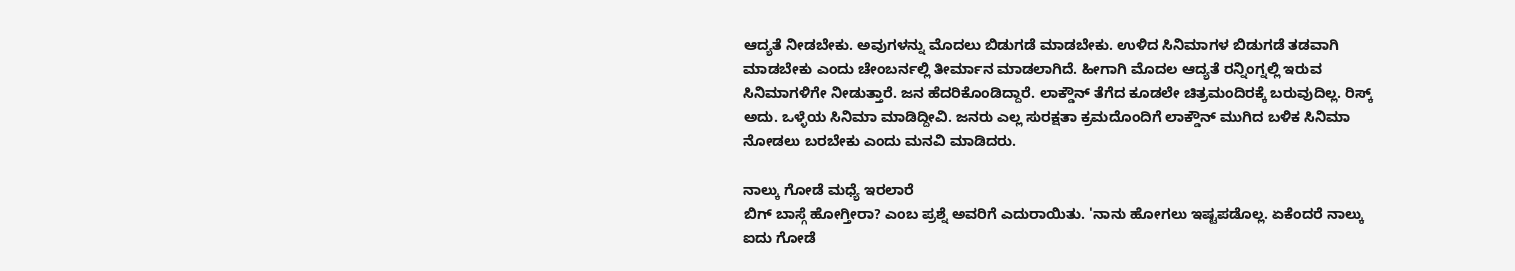ಆದ್ಯತೆ ನೀಡಬೇಕು. ಅವುಗಳನ್ನು ಮೊದಲು ಬಿಡುಗಡೆ ಮಾಡಬೇಕು. ಉಳಿದ ಸಿನಿಮಾಗಳ ಬಿಡುಗಡೆ ತಡವಾಗಿ ಮಾಡಬೇಕು ಎಂದು ಚೇಂಬರ್ನಲ್ಲಿ ತೀರ್ಮಾನ ಮಾಡಲಾಗಿದೆ. ಹೀಗಾಗಿ ಮೊದಲ ಆದ್ಯತೆ ರನ್ನಿಂಗ್ನಲ್ಲಿ ಇರುವ ಸಿನಿಮಾಗಳಿಗೇ ನೀಡುತ್ತಾರೆ. ಜನ ಹೆದರಿಕೊಂಡಿದ್ದಾರೆ. ಲಾಕ್ಡೌನ್ ತೆಗೆದ ಕೂಡಲೇ ಚಿತ್ರಮಂದಿರಕ್ಕೆ ಬರುವುದಿಲ್ಲ. ರಿಸ್ಕ್ ಅದು. ಒಳ್ಳೆಯ ಸಿನಿಮಾ ಮಾಡಿದ್ದೀವಿ. ಜನರು ಎಲ್ಲ ಸುರಕ್ಷತಾ ಕ್ರಮದೊಂದಿಗೆ ಲಾಕ್ಡೌನ್ ಮುಗಿದ ಬಳಿಕ ಸಿನಿಮಾ ನೋಡಲು ಬರಬೇಕು ಎಂದು ಮನವಿ ಮಾಡಿದರು.

ನಾಲ್ಕು ಗೋಡೆ ಮಧ್ಯೆ ಇರಲಾರೆ
ಬಿಗ್ ಬಾಸ್ಗೆ ಹೋಗ್ತೀರಾ? ಎಂಬ ಪ್ರಶ್ನೆ ಅವರಿಗೆ ಎದುರಾಯಿತು. 'ನಾನು ಹೋಗಲು ಇಷ್ಟಪಡೊಲ್ಲ. ಏಕೆಂದರೆ ನಾಲ್ಕು ಐದು ಗೋಡೆ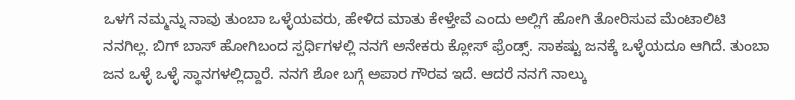ಒಳಗೆ ನಮ್ಮನ್ನು ನಾವು ತುಂಬಾ ಒಳ್ಳೆಯವರು, ಹೇಳಿದ ಮಾತು ಕೇಳ್ತೇವೆ ಎಂದು ಅಲ್ಲಿಗೆ ಹೋಗಿ ತೋರಿಸುವ ಮೆಂಟಾಲಿಟಿ ನನಗಿಲ್ಲ. ಬಿಗ್ ಬಾಸ್ ಹೋಗಿಬಂದ ಸ್ಪರ್ಧಿಗಳಲ್ಲಿ ನನಗೆ ಅನೇಕರು ಕ್ಲೋಸ್ ಫ್ರೆಂಡ್ಸ್. ಸಾಕಷ್ಟು ಜನಕ್ಕೆ ಒಳ್ಳೆಯದೂ ಆಗಿದೆ. ತುಂಬಾ ಜನ ಒಳ್ಳೆ ಒಳ್ಳೆ ಸ್ಥಾನಗಳಲ್ಲಿದ್ದಾರೆ. ನನಗೆ ಶೋ ಬಗ್ಗೆ ಅಪಾರ ಗೌರವ ಇದೆ. ಆದರೆ ನನಗೆ ನಾಲ್ಕು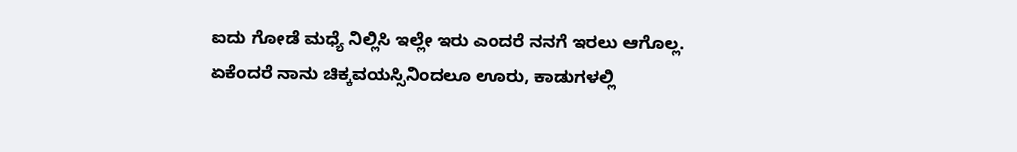ಐದು ಗೋಡೆ ಮಧ್ಯೆ ನಿಲ್ಲಿಸಿ ಇಲ್ಲೇ ಇರು ಎಂದರೆ ನನಗೆ ಇರಲು ಆಗೊಲ್ಲ. ಏಕೆಂದರೆ ನಾನು ಚಿಕ್ಕವಯಸ್ಸಿನಿಂದಲೂ ಊರು, ಕಾಡುಗಳಲ್ಲಿ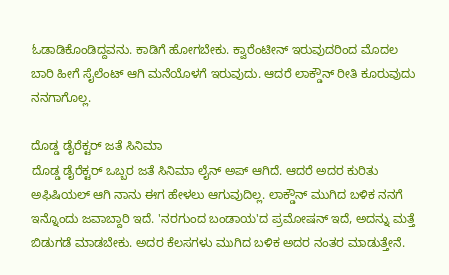ಓಡಾಡಿಕೊಂಡಿದ್ದವನು. ಕಾಡಿಗೆ ಹೋಗಬೇಕು. ಕ್ವಾರೆಂಟೀನ್ ಇರುವುದರಿಂದ ಮೊದಲ ಬಾರಿ ಹೀಗೆ ಸೈಲೆಂಟ್ ಆಗಿ ಮನೆಯೊಳಗೆ ಇರುವುದು. ಆದರೆ ಲಾಕ್ಡೌನ್ ರೀತಿ ಕೂರುವುದು ನನಗಾಗೊಲ್ಲ.

ದೊಡ್ಡ ಡೈರೆಕ್ಟರ್ ಜತೆ ಸಿನಿಮಾ
ದೊಡ್ಡ ಡೈರೆಕ್ಟರ್ ಒಬ್ಬರ ಜತೆ ಸಿನಿಮಾ ಲೈನ್ ಅಪ್ ಆಗಿದೆ. ಆದರೆ ಅದರ ಕುರಿತು ಅಫಿಷಿಯಲ್ ಆಗಿ ನಾನು ಈಗ ಹೇಳಲು ಆಗುವುದಿಲ್ಲ. ಲಾಕ್ಡೌನ್ ಮುಗಿದ ಬಳಿಕ ನನಗೆ ಇನ್ನೊಂದು ಜವಾಬ್ದಾರಿ ಇದೆ. 'ನರಗುಂದ ಬಂಡಾಯ'ದ ಪ್ರಮೋಷನ್ ಇದೆ, ಅದನ್ನು ಮತ್ತೆ ಬಿಡುಗಡೆ ಮಾಡಬೇಕು. ಅದರ ಕೆಲಸಗಳು ಮುಗಿದ ಬಳಿಕ ಅದರ ನಂತರ ಮಾಡುತ್ತೇನೆ.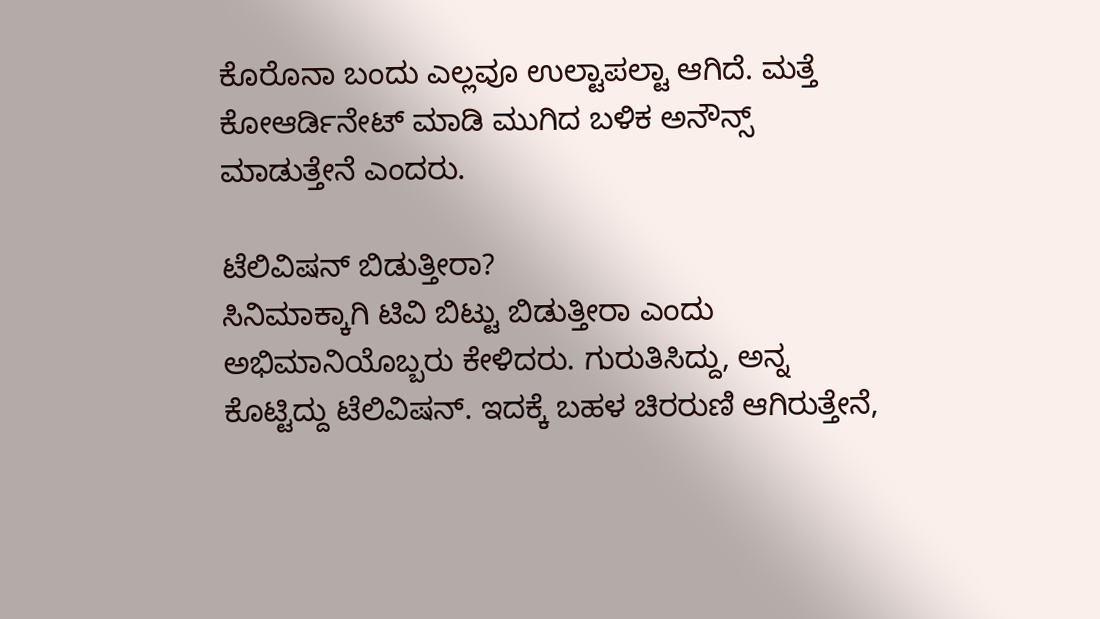ಕೊರೊನಾ ಬಂದು ಎಲ್ಲವೂ ಉಲ್ಟಾಪಲ್ಟಾ ಆಗಿದೆ. ಮತ್ತೆ ಕೋಆರ್ಡಿನೇಟ್ ಮಾಡಿ ಮುಗಿದ ಬಳಿಕ ಅನೌನ್ಸ್ ಮಾಡುತ್ತೇನೆ ಎಂದರು.

ಟೆಲಿವಿಷನ್ ಬಿಡುತ್ತೀರಾ?
ಸಿನಿಮಾಕ್ಕಾಗಿ ಟಿವಿ ಬಿಟ್ಟು ಬಿಡುತ್ತೀರಾ ಎಂದು ಅಭಿಮಾನಿಯೊಬ್ಬರು ಕೇಳಿದರು. ಗುರುತಿಸಿದ್ದು, ಅನ್ನ ಕೊಟ್ಟಿದ್ದು ಟೆಲಿವಿಷನ್. ಇದಕ್ಕೆ ಬಹಳ ಚಿರರುಣಿ ಆಗಿರುತ್ತೇನೆ,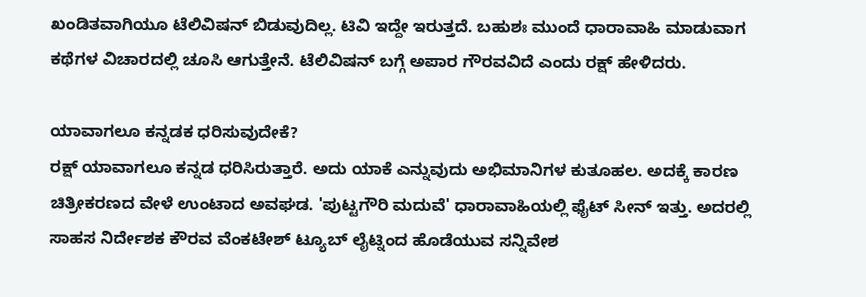ಖಂಡಿತವಾಗಿಯೂ ಟೆಲಿವಿಷನ್ ಬಿಡುವುದಿಲ್ಲ. ಟಿವಿ ಇದ್ದೇ ಇರುತ್ತದೆ. ಬಹುಶಃ ಮುಂದೆ ಧಾರಾವಾಹಿ ಮಾಡುವಾಗ ಕಥೆಗಳ ವಿಚಾರದಲ್ಲಿ ಚೂಸಿ ಆಗುತ್ತೇನೆ. ಟೆಲಿವಿಷನ್ ಬಗ್ಗೆ ಅಪಾರ ಗೌರವವಿದೆ ಎಂದು ರಕ್ಷ್ ಹೇಳಿದರು.

ಯಾವಾಗಲೂ ಕನ್ನಡಕ ಧರಿಸುವುದೇಕೆ?
ರಕ್ಷ್ ಯಾವಾಗಲೂ ಕನ್ನಡ ಧರಿಸಿರುತ್ತಾರೆ. ಅದು ಯಾಕೆ ಎನ್ನುವುದು ಅಭಿಮಾನಿಗಳ ಕುತೂಹಲ. ಅದಕ್ಕೆ ಕಾರಣ ಚಿತ್ರೀಕರಣದ ವೇಳೆ ಉಂಟಾದ ಅವಘಡ. 'ಪುಟ್ಟಗೌರಿ ಮದುವೆ' ಧಾರಾವಾಹಿಯಲ್ಲಿ ಫೈಟ್ ಸೀನ್ ಇತ್ತು. ಅದರಲ್ಲಿ ಸಾಹಸ ನಿರ್ದೇಶಕ ಕೌರವ ವೆಂಕಟೇಶ್ ಟ್ಯೂಬ್ ಲೈಟ್ನಿಂದ ಹೊಡೆಯುವ ಸನ್ನಿವೇಶ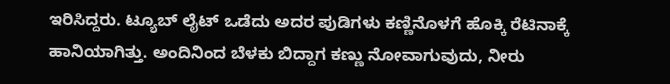ಇರಿಸಿದ್ದರು. ಟ್ಯೂಬ್ ಲೈಟ್ ಒಡೆದು ಅದರ ಪುಡಿಗಳು ಕಣ್ಣಿನೊಳಗೆ ಹೊಕ್ಕಿ ರೆಟಿನಾಕ್ಕೆ ಹಾನಿಯಾಗಿತ್ತು. ಅಂದಿನಿಂದ ಬೆಳಕು ಬಿದ್ದಾಗ ಕಣ್ಣು ನೋವಾಗುವುದು, ನೀರು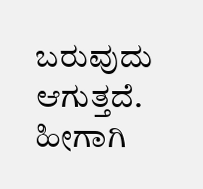ಬರುವುದು ಆಗುತ್ತದೆ. ಹೀಗಾಗಿ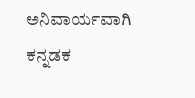ಅನಿವಾರ್ಯವಾಗಿ ಕನ್ನಡಕ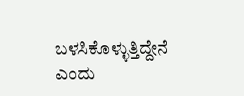ಬಳಸಿಕೊಳ್ಳುತ್ತಿದ್ದೇನೆ ಎಂದು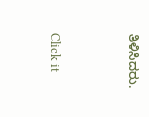ತಿಳಿಸಿದರು.


Click it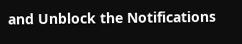and Unblock the Notifications